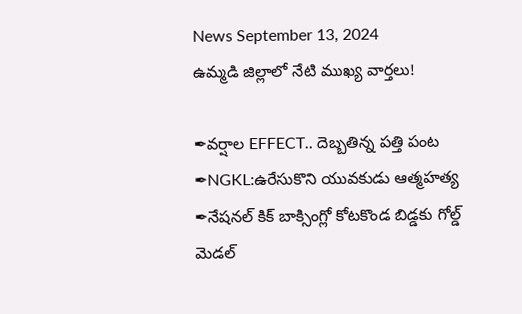News September 13, 2024
ఉమ్మడి జిల్లాలో నేటి ముఖ్య వార్తలు!

✒వర్షాల EFFECT.. దెబ్బతిన్న పత్తి పంట
✒NGKL:ఉరేసుకొని యువకుడు ఆత్మహత్య
✒నేషనల్ కిక్ బాక్సింగ్లో కోటకొండ బిడ్డకు గోల్డ్ మెడల్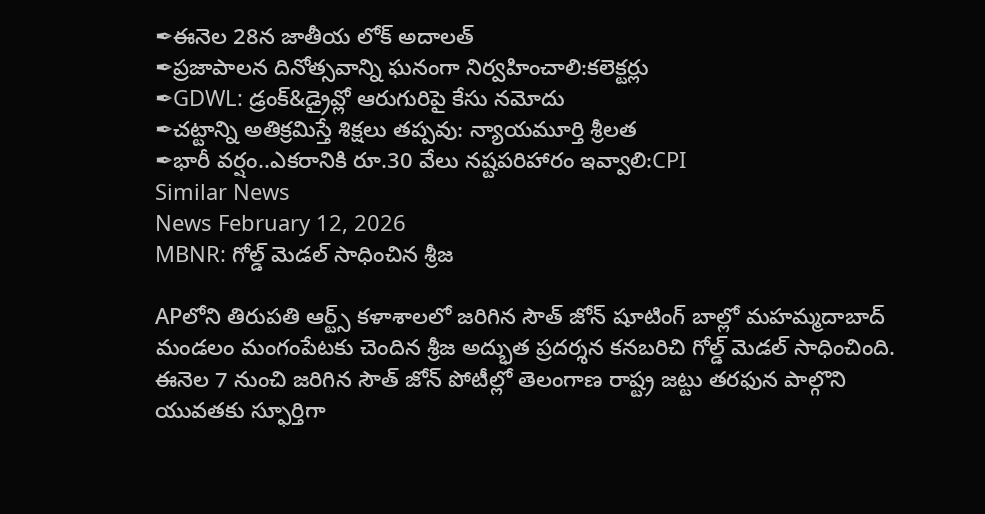✒ఈనెల 28న జాతీయ లోక్ అదాలత్
✒ప్రజాపాలన దినోత్సవాన్ని ఘనంగా నిర్వహించాలి:కలెక్టర్లు
✒GDWL: డ్రంక్&డ్రైవ్లో ఆరుగురిపై కేసు నమోదు
✒చట్టాన్ని అతిక్రమిస్తే శిక్షలు తప్పవు: న్యాయమూర్తి శ్రీలత
✒భారీ వర్షం..ఎకరానికి రూ.30 వేలు నష్టపరిహారం ఇవ్వాలి:CPI
Similar News
News February 12, 2026
MBNR: గోల్డ్ మెడల్ సాధించిన శ్రీజ

APలోని తిరుపతి ఆర్ట్స్ కళాశాలలో జరిగిన సౌత్ జోన్ షూటింగ్ బాల్లో మహమ్మదాబాద్ మండలం మంగంపేటకు చెందిన శ్రీజ అద్భుత ప్రదర్శన కనబరిచి గోల్డ్ మెడల్ సాధించింది. ఈనెల 7 నుంచి జరిగిన సౌత్ జోన్ పోటీల్లో తెలంగాణ రాష్ట్ర జట్టు తరఫున పాల్గొని యువతకు స్ఫూర్తిగా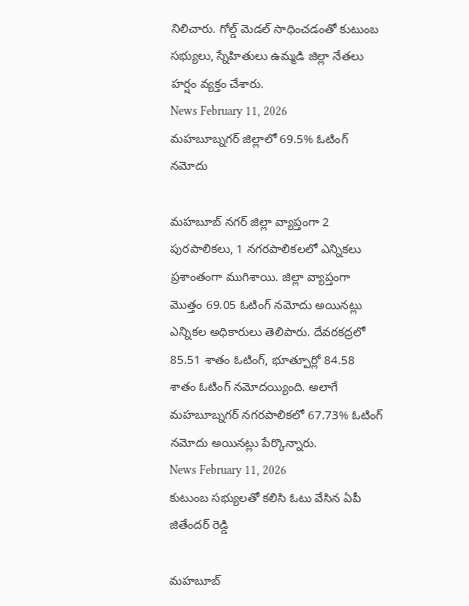నిలిచారు. గోల్డ్ మెడల్ సాధించడంతో కుటుంబ సభ్యులు, స్నేహితులు ఉమ్మడి జిల్లా నేతలు హర్షం వ్యక్తం చేశారు.
News February 11, 2026
మహబూబ్నగర్ జిల్లాలో 69.5% ఓటింగ్ నమోదు

మహబూబ్ నగర్ జిల్లా వ్యాప్తంగా 2 పురపాలికలు, 1 నగరపాలికలలో ఎన్నికలు ప్రశాంతంగా ముగిశాయి. జిల్లా వ్యాప్తంగా మొత్తం 69.05 ఓటింగ్ నమోదు అయినట్లు ఎన్నికల అధికారులు తెలిపారు. దేవరకద్రలో 85.51 శాతం ఓటింగ్, భూత్పూర్లో 84.58 శాతం ఓటింగ్ నమోదయ్యింది. అలాగే మహబూబ్నగర్ నగరపాలికలో 67.73% ఓటింగ్ నమోదు అయినట్లు పేర్కొన్నారు.
News February 11, 2026
కుటుంబ సభ్యులతో కలిసి ఓటు వేసిన ఏపీ జితేందర్ రెడ్డి

మహబూబ్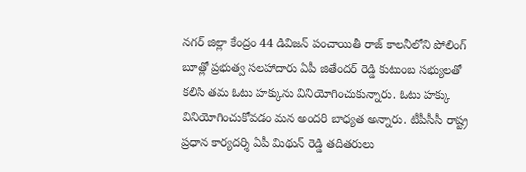నగర్ జిల్లా కేంద్రం 44 డివిజన్ పంచాయితీ రాజ్ కాలనీలోని పోలింగ్ బూత్లో ప్రభుత్వ సలహాదారు ఏపీ జితేందర్ రెడ్డి కుటుంబ సభ్యులతో కలిసి తమ ఓటు హక్కును వినియోగించుకున్నారు. ఓటు హక్కు వినియోగించుకోవడం మన అందరి బాధ్యత అన్నారు. టీపీసీసీ రాష్ట్ర ప్రధాన కార్యదర్శి ఏపీ మిథున్ రెడ్డి తదితరులు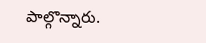పాల్గొన్నారు.